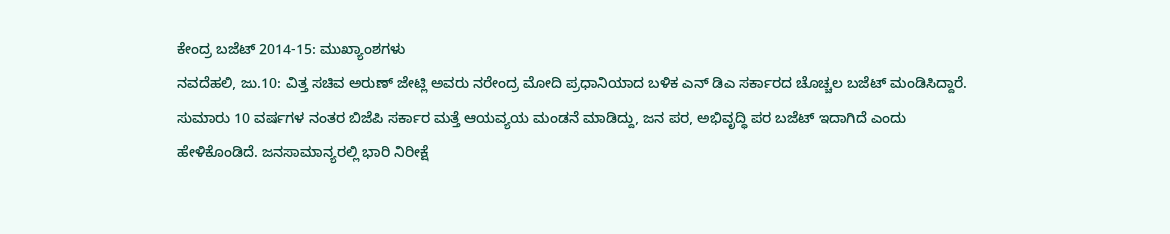ಕೇಂದ್ರ ಬಜೆಟ್ 2014-15: ಮುಖ್ಯಾಂಶಗಳು
ನವದೆಹಲಿ, ಜು.10: ವಿತ್ತ ಸಚಿವ ಅರುಣ್ ಜೇಟ್ಲಿ ಅವರು ನರೇಂದ್ರ ಮೋದಿ ಪ್ರಧಾನಿಯಾದ ಬಳಿಕ ಎನ್ ಡಿಎ ಸರ್ಕಾರದ ಚೊಚ್ಚಲ ಬಜೆಟ್ ಮಂಡಿಸಿದ್ದಾರೆ. ಸುಮಾರು 10 ವರ್ಷಗಳ ನಂತರ ಬಿಜೆಪಿ ಸರ್ಕಾರ ಮತ್ತೆ ಆಯವ್ಯಯ ಮಂಡನೆ ಮಾಡಿದ್ದು, ಜನ ಪರ, ಅಭಿವೃದ್ಧಿ ಪರ ಬಜೆಟ್ ಇದಾಗಿದೆ ಎಂದು ಹೇಳಿಕೊಂಡಿದೆ. ಜನಸಾಮಾನ್ಯರಲ್ಲಿ ಭಾರಿ ನಿರೀಕ್ಷೆ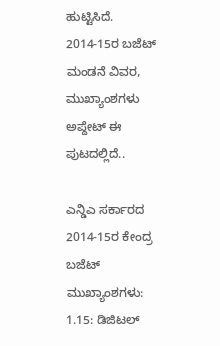ಹುಟ್ಟಿಸಿದೆ. 2014-15ರ ಬಜೆಟ್ ಮಂಡನೆ ವಿವರ, ಮುಖ್ಯಾಂಶಗಳು ಅಪ್ದೇಟ್ ಈ ಪುಟದಲ್ಲಿದೆ..

ಎನ್ಡಿಎ ಸರ್ಕಾರದ 2014-15ರ ಕೇಂದ್ರ ಬಜೆಟ್ ಮುಖ್ಯಾಂಶಗಳು:
1.15: ಡಿಜಿಟಲ್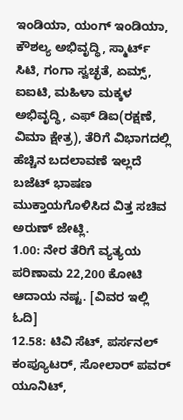ಇಂಡಿಯಾ, ಯಂಗ್ ಇಂಡಿಯಾ, ಕೌಶಲ್ಯ ಅಭಿವೃದ್ಧಿ, ಸ್ಮಾರ್ಟ್ ಸಿಟಿ, ಗಂಗಾ ಸ್ವಚ್ಛತೆ, ಏಮ್ಸ್, ಐಐಟಿ, ಮಹಿಳಾ ಮಕ್ಕಳ ಅಭಿವೃದ್ಧಿ, ಎಫ್ ಡಿಐ(ರಕ್ಷಣೆ, ವಿಮಾ ಕ್ಷೇತ್ರ), ತೆರಿಗೆ ವಿಭಾಗದಲ್ಲಿ ಹೆಚ್ಚಿನ ಬದಲಾವಣೆ ಇಲ್ಲದೆ ಬಜೆಟ್ ಭಾಷಣ ಮುಕ್ತಾಯಗೊಳಿಸಿದ ವಿತ್ತ ಸಚಿವ ಅರುಣ್ ಜೇಟ್ಲಿ.
1.00: ನೇರ ತೆರಿಗೆ ವ್ಯತ್ಯಯ ಪರಿಣಾಮ 22,200 ಕೋಟಿ ಆದಾಯ ನಷ್ಟ. [ವಿವರ ಇಲ್ಲಿ ಓದಿ]
12.58: ಟಿವಿ ಸೆಟ್, ಪರ್ಸನಲ್ ಕಂಪ್ಯೂಟರ್, ಸೋಲಾರ್ ಪವರ್ ಯೂನಿಟ್,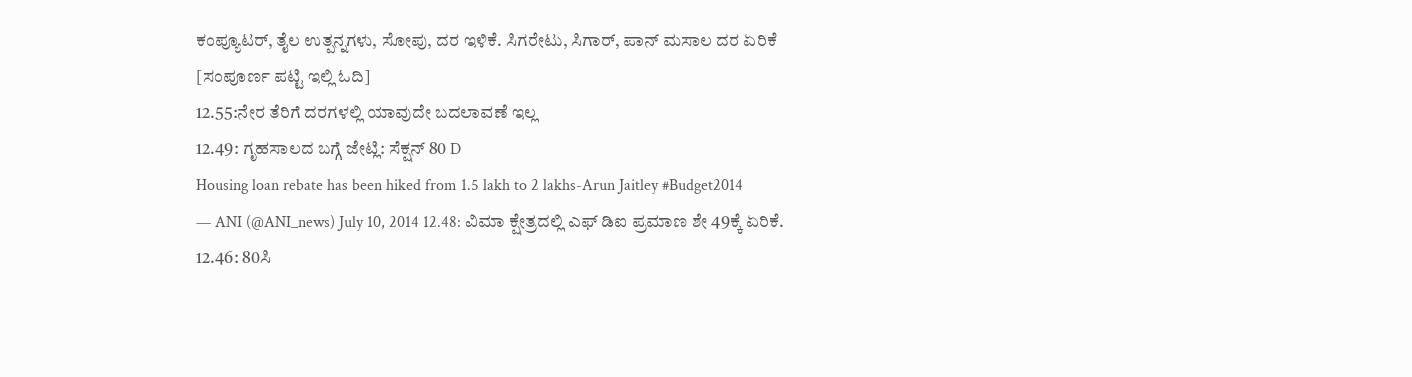ಕಂಪ್ಯೂಟರ್, ತೈಲ ಉತ್ಪನ್ನಗಳು, ಸೋಪು, ದರ ಇಳಿಕೆ. ಸಿಗರೇಟು, ಸಿಗಾರ್, ಪಾನ್ ಮಸಾಲ ದರ ಏರಿಕೆ [ಸಂಪೂರ್ಣ ಪಟ್ಟಿ ಇಲ್ಲಿ ಓದಿ]
12.55:ನೇರ ತೆರಿಗೆ ದರಗಳಲ್ಲಿ ಯಾವುದೇ ಬದಲಾವಣೆ ಇಲ್ಲ
12.49: ಗೃಹಸಾಲದ ಬಗ್ಗೆ ಜೇಟ್ಲಿ: ಸೆಕ್ಷನ್ 80 D
Housing loan rebate has been hiked from 1.5 lakh to 2 lakhs-Arun Jaitley #Budget2014
— ANI (@ANI_news) July 10, 2014 12.48: ವಿಮಾ ಕ್ಷೇತ್ರದಲ್ಲಿ ಎಫ್ ಡಿಐ ಪ್ರಮಾಣ ಶೇ 49ಕ್ಕೆ ಏರಿಕೆ.
12.46: 80ಸಿ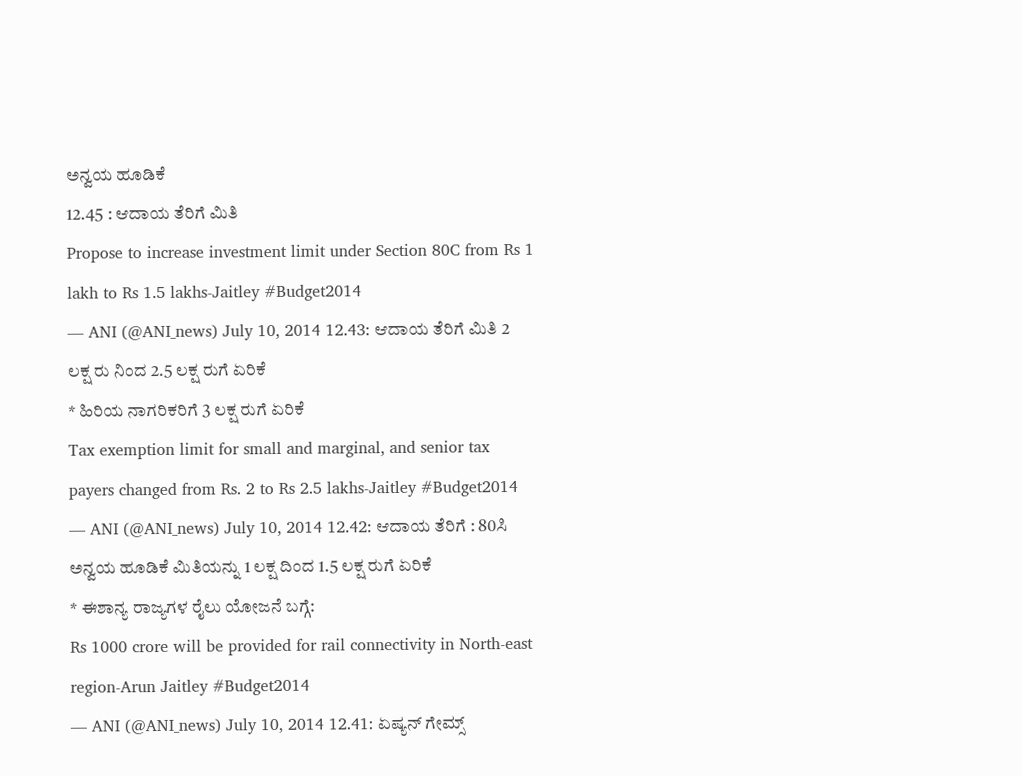ಅನ್ವಯ ಹೂಡಿಕೆ
12.45 : ಆದಾಯ ತೆರಿಗೆ ಮಿತಿ
Propose to increase investment limit under Section 80C from Rs 1 lakh to Rs 1.5 lakhs-Jaitley #Budget2014
— ANI (@ANI_news) July 10, 2014 12.43: ಆದಾಯ ತೆರಿಗೆ ಮಿತಿ 2 ಲಕ್ಷ ರು ನಿಂದ 2.5 ಲಕ್ಷ ರುಗೆ ಏರಿಕೆ
* ಹಿರಿಯ ನಾಗರಿಕರಿಗೆ 3 ಲಕ್ಷ ರುಗೆ ಏರಿಕೆ
Tax exemption limit for small and marginal, and senior tax payers changed from Rs. 2 to Rs 2.5 lakhs-Jaitley #Budget2014
— ANI (@ANI_news) July 10, 2014 12.42: ಆದಾಯ ತೆರಿಗೆ : 80ಸಿ ಅನ್ವಯ ಹೂಡಿಕೆ ಮಿತಿಯನ್ನು 1 ಲಕ್ಷ ದಿಂದ 1.5 ಲಕ್ಷ ರುಗೆ ಏರಿಕೆ
* ಈಶಾನ್ಯ ರಾಜ್ಯಗಳ ರೈಲು ಯೋಜನೆ ಬಗ್ಗೆ:
Rs 1000 crore will be provided for rail connectivity in North-east region-Arun Jaitley #Budget2014
— ANI (@ANI_news) July 10, 2014 12.41: ಏಷ್ಯನ್ ಗೇಮ್ಸ್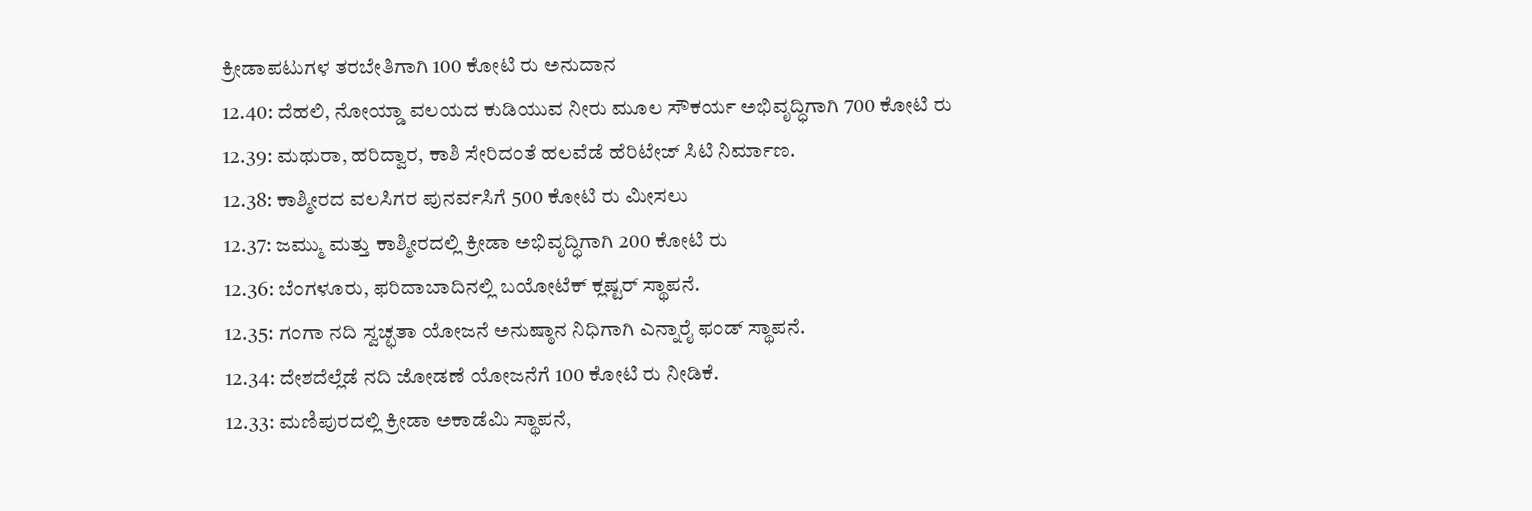ಕ್ರೀಡಾಪಟುಗಳ ತರಬೇತಿಗಾಗಿ 100 ಕೋಟಿ ರು ಅನುದಾನ
12.40: ದೆಹಲಿ, ನೋಯ್ಡಾ ವಲಯದ ಕುಡಿಯುವ ನೀರು ಮೂಲ ಸೌಕರ್ಯ ಅಭಿವೃದ್ಧಿಗಾಗಿ 700 ಕೋಟಿ ರು
12.39: ಮಥುರಾ, ಹರಿದ್ವಾರ, ಕಾಶಿ ಸೇರಿದಂತೆ ಹಲವೆಡೆ ಹೆರಿಟೇಜ್ ಸಿಟಿ ನಿರ್ಮಾಣ.
12.38: ಕಾಶ್ಮೀರದ ವಲಸಿಗರ ಪುನರ್ವಸಿಗೆ 500 ಕೋಟಿ ರು ಮೀಸಲು
12.37: ಜಮ್ಮು ಮತ್ತು ಕಾಶ್ಮೀರದಲ್ಲಿ ಕ್ರೀಡಾ ಅಭಿವೃದ್ಧಿಗಾಗಿ 200 ಕೋಟಿ ರು
12.36: ಬೆಂಗಳೂರು, ಫರಿದಾಬಾದಿನಲ್ಲಿ ಬಯೋಟೆಕ್ ಕ್ಲಷ್ಟರ್ ಸ್ಥಾಪನೆ.
12.35: ಗಂಗಾ ನದಿ ಸ್ವಚ್ಛತಾ ಯೋಜನೆ ಅನುಷ್ಠಾನ ನಿಧಿಗಾಗಿ ಎನ್ನಾರೈ ಫಂಡ್ ಸ್ಥಾಪನೆ.
12.34: ದೇಶದೆಲ್ಲೆಡೆ ನದಿ ಜೋಡಣೆ ಯೋಜನೆಗೆ 100 ಕೋಟಿ ರು ನೀಡಿಕೆ.
12.33: ಮಣಿಪುರದಲ್ಲಿ ಕ್ರೀಡಾ ಅಕಾಡೆಮಿ ಸ್ಥಾಪನೆ,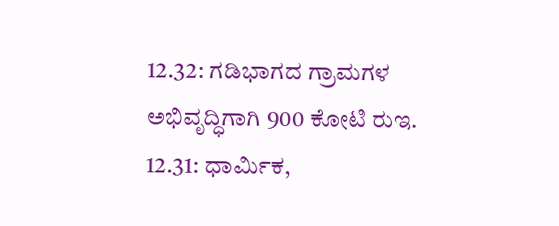12.32: ಗಡಿಭಾಗದ ಗ್ರಾಮಗಳ ಅಭಿವೃದ್ಧಿಗಾಗಿ 900 ಕೋಟಿ ರುಇ.
12.31: ಧಾರ್ಮಿಕ,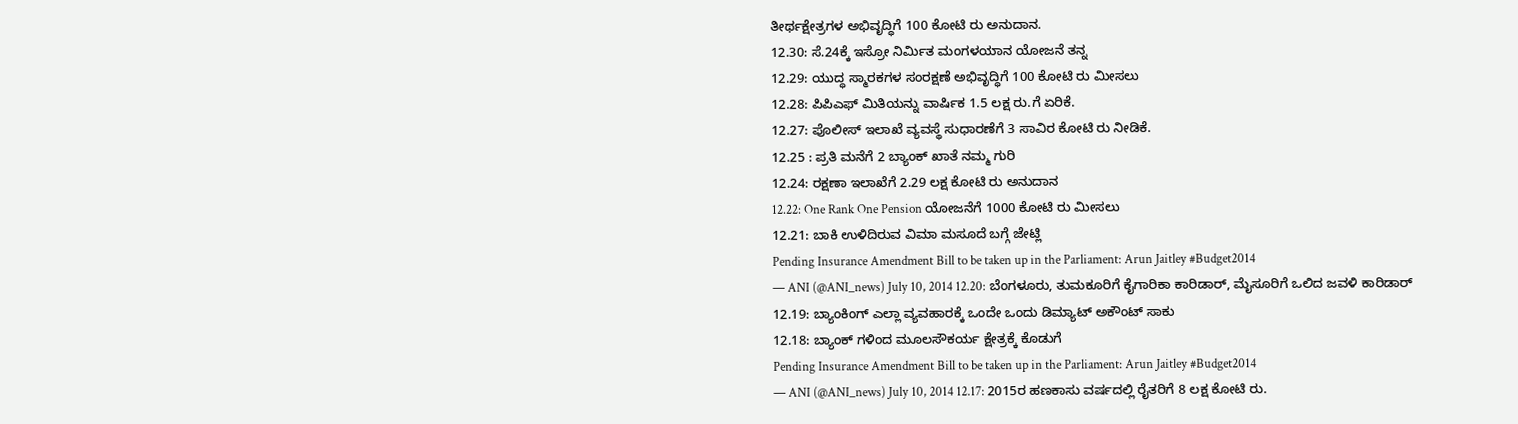ತೀರ್ಥಕ್ಷೇತ್ರಗಳ ಅಭಿವೃದ್ಧಿಗೆ 100 ಕೋಟಿ ರು ಅನುದಾನ.
12.30: ಸೆ.24ಕ್ಕೆ ಇಸ್ರೋ ನಿರ್ಮಿತ ಮಂಗಳಯಾನ ಯೋಜನೆ ತನ್ನ
12.29: ಯುದ್ಧ ಸ್ಮಾರಕಗಳ ಸಂರಕ್ಷಣೆ ಅಭಿವೃದ್ಧಿಗೆ 100 ಕೋಟಿ ರು ಮೀಸಲು
12.28: ಪಿಪಿಎಫ್ ಮಿತಿಯನ್ನು ವಾರ್ಷಿಕ 1.5 ಲಕ್ಷ ರು.ಗೆ ಏರಿಕೆ.
12.27: ಪೊಲೀಸ್ ಇಲಾಖೆ ವ್ಯವಸ್ಥೆ ಸುಧಾರಣೆಗೆ 3 ಸಾವಿರ ಕೋಟಿ ರು ನೀಡಿಕೆ.
12.25 : ಪ್ರತಿ ಮನೆಗೆ 2 ಬ್ಯಾಂಕ್ ಖಾತೆ ನಮ್ಮ ಗುರಿ
12.24: ರಕ್ಷಣಾ ಇಲಾಖೆಗೆ 2.29 ಲಕ್ಷ ಕೋಟಿ ರು ಅನುದಾನ
12.22: One Rank One Pension ಯೋಜನೆಗೆ 1000 ಕೋಟಿ ರು ಮೀಸಲು
12.21: ಬಾಕಿ ಉಳಿದಿರುವ ವಿಮಾ ಮಸೂದೆ ಬಗ್ಗೆ ಜೇಟ್ಲಿ
Pending Insurance Amendment Bill to be taken up in the Parliament: Arun Jaitley #Budget2014
— ANI (@ANI_news) July 10, 2014 12.20: ಬೆಂಗಳೂರು, ತುಮಕೂರಿಗೆ ಕೈಗಾರಿಕಾ ಕಾರಿಡಾರ್, ಮೈಸೂರಿಗೆ ಒಲಿದ ಜವಳಿ ಕಾರಿಡಾರ್
12.19: ಬ್ಯಾಂಕಿಂಗ್ ಎಲ್ಲಾ ವ್ಯವಹಾರಕ್ಕೆ ಒಂದೇ ಒಂದು ಡಿಮ್ಯಾಟ್ ಅಕೌಂಟ್ ಸಾಕು
12.18: ಬ್ಯಾಂಕ್ ಗಳಿಂದ ಮೂಲಸೌಕರ್ಯ ಕ್ಷೇತ್ರಕ್ಕೆ ಕೊಡುಗೆ
Pending Insurance Amendment Bill to be taken up in the Parliament: Arun Jaitley #Budget2014
— ANI (@ANI_news) July 10, 2014 12.17: 2015ರ ಹಣಕಾಸು ವರ್ಷದಲ್ಲಿ ರೈತರಿಗೆ 8 ಲಕ್ಷ ಕೋಟಿ ರು.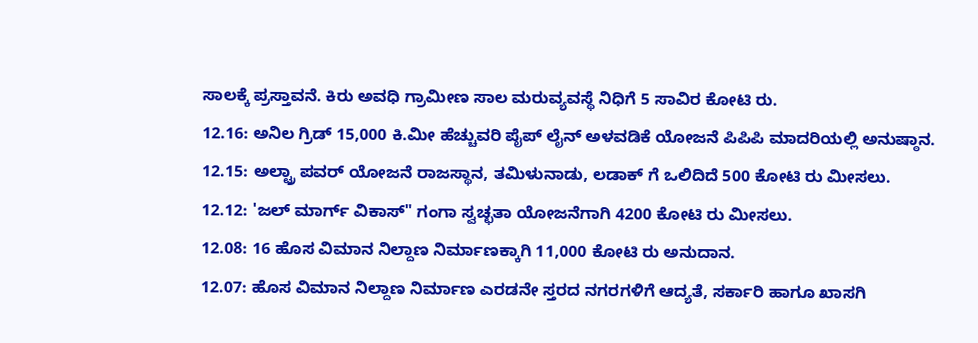ಸಾಲಕ್ಕೆ ಪ್ರಸ್ತಾವನೆ. ಕಿರು ಅವಧಿ ಗ್ರಾಮೀಣ ಸಾಲ ಮರುವ್ಯವಸ್ಥೆ ನಿಧಿಗೆ 5 ಸಾವಿರ ಕೋಟಿ ರು.
12.16: ಅನಿಲ ಗ್ರಿಡ್ 15,000 ಕಿ.ಮೀ ಹೆಚ್ಚುವರಿ ಪೈಪ್ ಲೈನ್ ಅಳವಡಿಕೆ ಯೋಜನೆ ಪಿಪಿಪಿ ಮಾದರಿಯಲ್ಲಿ ಅನುಷ್ಠಾನ.
12.15: ಅಲ್ಟ್ರಾ ಪವರ್ ಯೋಜನೆ ರಾಜಸ್ಥಾನ, ತಮಿಳುನಾಡು, ಲಡಾಕ್ ಗೆ ಒಲಿದಿದೆ 500 ಕೋಟಿ ರು ಮೀಸಲು.
12.12: 'ಜಲ್ ಮಾರ್ಗ್ ವಿಕಾಸ್" ಗಂಗಾ ಸ್ವಚ್ಛತಾ ಯೋಜನೆಗಾಗಿ 4200 ಕೋಟಿ ರು ಮೀಸಲು.
12.08: 16 ಹೊಸ ವಿಮಾನ ನಿಲ್ದಾಣ ನಿರ್ಮಾಣಕ್ಕಾಗಿ 11,000 ಕೋಟಿ ರು ಅನುದಾನ.
12.07: ಹೊಸ ವಿಮಾನ ನಿಲ್ದಾಣ ನಿರ್ಮಾಣ ಎರಡನೇ ಸ್ತರದ ನಗರಗಳಿಗೆ ಆದ್ಯತೆ, ಸರ್ಕಾರಿ ಹಾಗೂ ಖಾಸಗಿ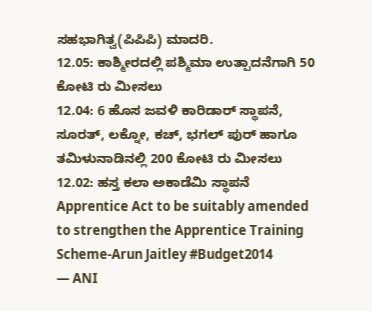ಸಹಭಾಗಿತ್ವ(ಪಿಪಿಪಿ) ಮಾದರಿ.
12.05: ಕಾಶ್ಮೀರದಲ್ಲಿ ಪಶ್ಮಿಮಾ ಉತ್ಪಾದನೆಗಾಗಿ 50 ಕೋಟಿ ರು ಮೀಸಲು
12.04: 6 ಹೊಸ ಜವಳಿ ಕಾರಿಡಾರ್ ಸ್ಥಾಪನೆ, ಸೂರತ್, ಲಕ್ನೋ, ಕಚ್, ಭಗಲ್ ಪುರ್ ಹಾಗೂ ತಮಿಳುನಾಡಿನಲ್ಲಿ 200 ಕೋಟಿ ರು ಮೀಸಲು
12.02: ಹಸ್ತ ಕಲಾ ಅಕಾಡೆಮಿ ಸ್ಥಾಪನೆ
Apprentice Act to be suitably amended to strengthen the Apprentice Training Scheme-Arun Jaitley #Budget2014
— ANI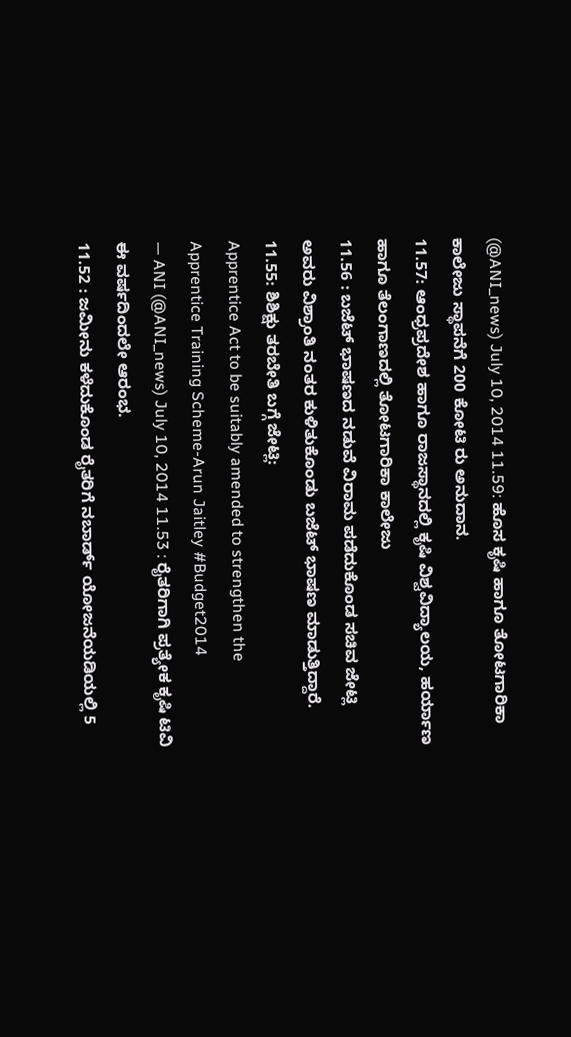(@ANI_news) July 10, 2014 11.59: ಹೊಸ ಕೃಷಿ ಹಾಗೂ ತೋಟಗಾರಿಕಾ ಕಾಲೇಜು ಸ್ಥಾಪನೆಗೆ 200 ಕೋಟಿ ರು ಅನುದಾನ.
11.57: ಆಂಧ್ರಪ್ರದೇಶ ಹಾಗೂ ರಾಜಸ್ಥಾನದಲ್ಲಿ ಕೃಷಿ ವಿಶ್ವವಿದ್ಯಾಲಯ, ಹರ್ಯಾಣ ಹಾಗೂ ತೆಲಂಗಾಣದಲ್ಲಿ ತೋಟಗಾರಿಕಾ ಕಾಲೇಜು
11.56 : ಬಜೆಟ್ ಭಾಷಣದ ನಡುವೆ ವಿರಾಮ ಪಡೆದುಕೊಂಡ ಸಚಿವ ಜೇಟ್ಲಿ ಅವರು ವಿಶ್ರಾಂತಿ ನಂತರ ಕುಳಿತುಕೊಂಡು ಬಜೆಟ್ ಭಾಷಣ ಮಾಡುತ್ತಿದ್ದಾರೆ.
11.55: ಶಿಶಿಕ್ಷು ತರಬೇತಿ ಬಗ್ಗೆ ಜೇಟ್ಲಿ:
Apprentice Act to be suitably amended to strengthen the Apprentice Training Scheme-Arun Jaitley #Budget2014
— ANI (@ANI_news) July 10, 2014 11.53 : ರೈತರಿಗಾಗಿ ಪ್ರತ್ಯೇಕ ಕೃಷಿ ಟಿವಿ ಈ ವರ್ಷದಿಂದಲೇ ಆರಂಭ.
11.52 : ಜಮೀನು ಕಳೆದುಕೊಂಡ ರೈತರಿಗೆ ನಬಾರ್ಡ್ ಯೋಜನೆಯಡಿಯಲ್ಲಿ 5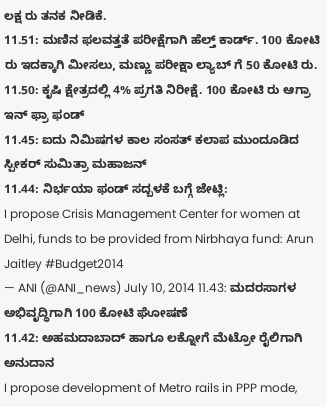ಲಕ್ಷ ರು ತನಕ ನೀಡಿಕೆ.
11.51: ಮಣಿನ ಫಲವತ್ತತೆ ಪರೀಕ್ಷೆಗಾಗಿ ಹೆಲ್ತ್ ಕಾರ್ಡ್. 100 ಕೋಟಿ ರು ಇದಕ್ಕಾಗಿ ಮೀಸಲು, ಮಣ್ಣು ಪರೀಕ್ಷಾ ಲ್ಯಾಬ್ ಗೆ 50 ಕೋಟಿ ರು.
11.50: ಕೃಷಿ ಕ್ಷೇತ್ರದಲ್ಲಿ 4% ಪ್ರಗತಿ ನಿರೀಕ್ಷೆ. 100 ಕೋಟಿ ರು ಆಗ್ರಾ ಇನ್ ಫ್ರಾ ಫಂಡ್
11.45: ಐದು ನಿಮಿಷಗಳ ಕಾಲ ಸಂಸತ್ ಕಲಾಪ ಮುಂದೂಡಿದ ಸ್ಪೀಕರ್ ಸುಮಿತ್ರಾ ಮಹಾಜನ್
11.44: ನಿರ್ಭಯಾ ಫಂಡ್ ಸದ್ಬಳಕೆ ಬಗ್ಗೆ ಜೇಟ್ಲಿ:
I propose Crisis Management Center for women at Delhi, funds to be provided from Nirbhaya fund: Arun Jaitley #Budget2014
— ANI (@ANI_news) July 10, 2014 11.43: ಮದರಸಾಗಳ ಅಭಿವೃದ್ಧಿಗಾಗಿ 100 ಕೋಟಿ ಘೋಷಣೆ
11.42: ಅಹಮದಾಬಾದ್ ಹಾಗೂ ಲಕ್ನೋಗೆ ಮೆಟ್ರೋ ರೈಲಿಗಾಗಿ ಅನುದಾನ
I propose development of Metro rails in PPP mode,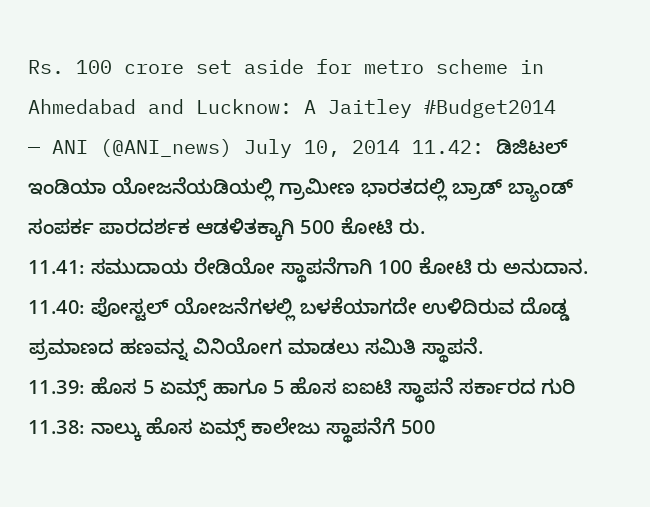Rs. 100 crore set aside for metro scheme in Ahmedabad and Lucknow: A Jaitley #Budget2014
— ANI (@ANI_news) July 10, 2014 11.42: ಡಿಜಿಟಲ್ ಇಂಡಿಯಾ ಯೋಜನೆಯಡಿಯಲ್ಲಿ ಗ್ರಾಮೀಣ ಭಾರತದಲ್ಲಿ ಬ್ರಾಡ್ ಬ್ಯಾಂಡ್ ಸಂಪರ್ಕ ಪಾರದರ್ಶಕ ಆಡಳಿತಕ್ಕಾಗಿ 500 ಕೋಟಿ ರು.
11.41: ಸಮುದಾಯ ರೇಡಿಯೋ ಸ್ಥಾಪನೆಗಾಗಿ 100 ಕೋಟಿ ರು ಅನುದಾನ.
11.40: ಪೋಸ್ಟಲ್ ಯೋಜನೆಗಳಲ್ಲಿ ಬಳಕೆಯಾಗದೇ ಉಳಿದಿರುವ ದೊಡ್ಡ ಪ್ರಮಾಣದ ಹಣವನ್ನ ವಿನಿಯೋಗ ಮಾಡಲು ಸಮಿತಿ ಸ್ಥಾಪನೆ.
11.39: ಹೊಸ 5 ಏಮ್ಸ್ ಹಾಗೂ 5 ಹೊಸ ಐಐಟಿ ಸ್ಥಾಪನೆ ಸರ್ಕಾರದ ಗುರಿ
11.38: ನಾಲ್ಕು ಹೊಸ ಏಮ್ಸ್ ಕಾಲೇಜು ಸ್ಥಾಪನೆಗೆ 500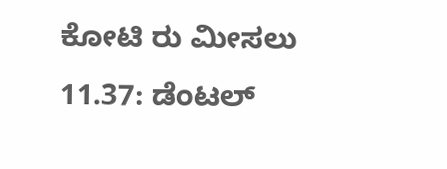ಕೋಟಿ ರು ಮೀಸಲು
11.37: ಡೆಂಟಲ್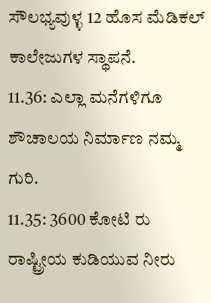ಸೌಲಭ್ಯವುಳ್ಳ 12 ಹೊಸ ಮೆಡಿಕಲ್ ಕಾಲೇಜುಗಳ ಸ್ಥಾಪನೆ.
11.36: ಎಲ್ಲಾ ಮನೆಗಳಿಗೂ ಶೌಚಾಲಯ ನಿರ್ಮಾಣ ನಮ್ಮ ಗುರಿ.
11.35: 3600 ಕೋಟಿ ರು ರಾಷ್ಟ್ರೀಯ ಕುಡಿಯುವ ನೀರು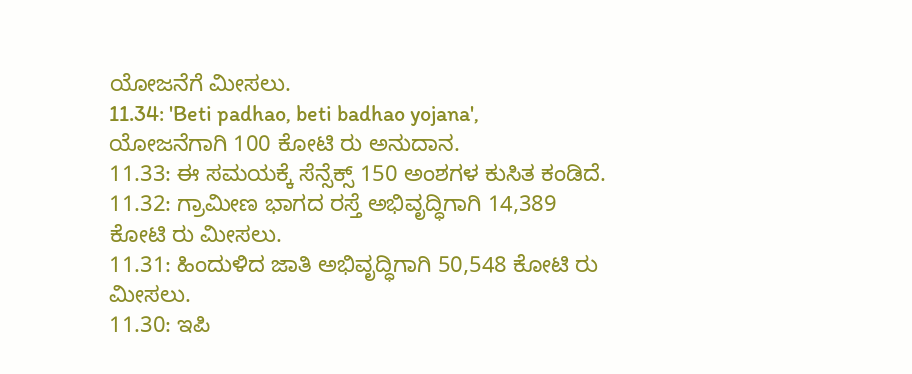ಯೋಜನೆಗೆ ಮೀಸಲು.
11.34: 'Beti padhao, beti badhao yojana', ಯೋಜನೆಗಾಗಿ 100 ಕೋಟಿ ರು ಅನುದಾನ.
11.33: ಈ ಸಮಯಕ್ಕೆ ಸೆನ್ಸೆಕ್ಸ್ 150 ಅಂಶಗಳ ಕುಸಿತ ಕಂಡಿದೆ.
11.32: ಗ್ರಾಮೀಣ ಭಾಗದ ರಸ್ತೆ ಅಭಿವೃದ್ಧಿಗಾಗಿ 14,389 ಕೋಟಿ ರು ಮೀಸಲು.
11.31: ಹಿಂದುಳಿದ ಜಾತಿ ಅಭಿವೃದ್ಧಿಗಾಗಿ 50,548 ಕೋಟಿ ರು ಮೀಸಲು.
11.30: ಇಪಿ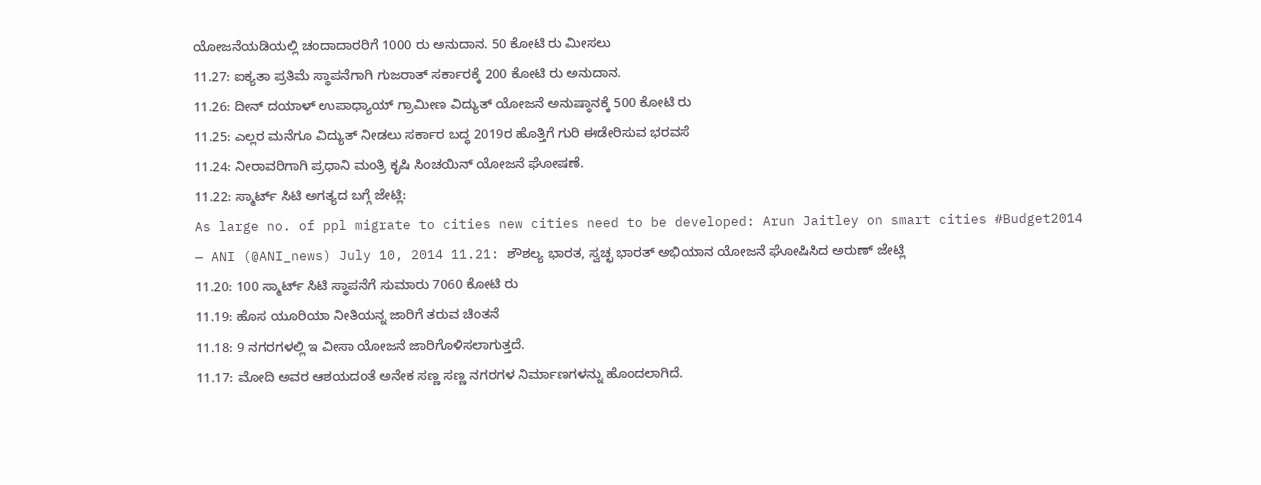ಯೋಜನೆಯಡಿಯಲ್ಲಿ ಚಂದಾದಾರರಿಗೆ 1000 ರು ಅನುದಾನ. 50 ಕೋಟಿ ರು ಮೀಸಲು
11.27: ಐಕ್ಯತಾ ಪ್ರತಿಮೆ ಸ್ಥಾಪನೆಗಾಗಿ ಗುಜರಾತ್ ಸರ್ಕಾರಕ್ಕೆ 200 ಕೋಟಿ ರು ಅನುದಾನ.
11.26: ದೀನ್ ದಯಾಳ್ ಉಪಾಧ್ಯಾಯ್ ಗ್ರಾಮೀಣ ವಿದ್ಯುತ್ ಯೋಜನೆ ಅನುಷ್ಠಾನಕ್ಕೆ 500 ಕೋಟಿ ರು
11.25: ಎಲ್ಲರ ಮನೆಗೂ ವಿದ್ಯುತ್ ನೀಡಲು ಸರ್ಕಾರ ಬದ್ಧ 2019ರ ಹೊತ್ತಿಗೆ ಗುರಿ ಈಡೇರಿಸುವ ಭರವಸೆ
11.24: ನೀರಾವರಿಗಾಗಿ ಪ್ರಧಾನಿ ಮಂತ್ರಿ ಕೃಷಿ ಸಿಂಚಯಿನ್ ಯೋಜನೆ ಘೋಷಣೆ.
11.22: ಸ್ಮಾರ್ಟ್ ಸಿಟಿ ಅಗತ್ಯದ ಬಗ್ಗೆ ಜೇಟ್ಲಿ:
As large no. of ppl migrate to cities new cities need to be developed: Arun Jaitley on smart cities #Budget2014
— ANI (@ANI_news) July 10, 2014 11.21: ಶೌಶಲ್ಯ ಭಾರತ, ಸ್ವಚ್ಛ ಭಾರತ್ ಅಭಿಯಾನ ಯೋಜನೆ ಘೋಷಿಸಿದ ಅರುಣ್ ಜೇಟ್ಲಿ
11.20: 100 ಸ್ಮಾರ್ಟ್ ಸಿಟಿ ಸ್ಥಾಪನೆಗೆ ಸುಮಾರು 7060 ಕೋಟಿ ರು
11.19: ಹೊಸ ಯೂರಿಯಾ ನೀತಿಯನ್ನ ಜಾರಿಗೆ ತರುವ ಚಿಂತನೆ
11.18: 9 ನಗರಗಳಲ್ಲಿ ಇ ವೀಸಾ ಯೋಜನೆ ಜಾರಿಗೊಳಿಸಲಾಗುತ್ತದೆ.
11.17: ಮೋದಿ ಅವರ ಆಶಯದಂತೆ ಅನೇಕ ಸಣ್ಣ ಸಣ್ಣ ನಗರಗಳ ನಿರ್ಮಾಣಗಳನ್ನು ಹೊಂದಲಾಗಿದೆ.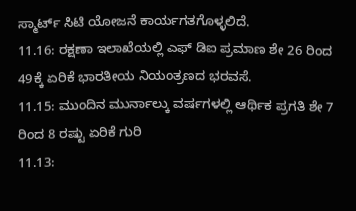ಸ್ಮಾರ್ಟ್ ಸಿಟಿ ಯೋಜನೆ ಕಾರ್ಯಗತಗೊಳ್ಳಲಿದೆ.
11.16: ರಕ್ಷಣಾ ಇಲಾಖೆಯಲ್ಲಿ ಎಫ್ ಡಿಐ ಪ್ರಮಾಣ ಶೇ 26 ರಿಂದ 49ಕ್ಕೆ ಏರಿಕೆ ಭಾರತೀಯ ನಿಯಂತ್ರಣದ ಭರವಸೆ.
11.15: ಮುಂದಿನ ಮುರ್ನಾಲ್ಕು ವರ್ಷಗಳಲ್ಲಿ ಆರ್ಥಿಕ ಪ್ರಗತಿ ಶೇ 7 ರಿಂದ 8 ರಷ್ಟು ಏರಿಕೆ ಗುರಿ
11.13: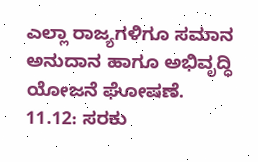ಎಲ್ಲಾ ರಾಜ್ಯಗಳಿಗೂ ಸಮಾನ ಅನುದಾನ ಹಾಗೂ ಅಭಿವೃದ್ಧಿ ಯೋಜನೆ ಘೋಷಣೆ.
11.12: ಸರಕು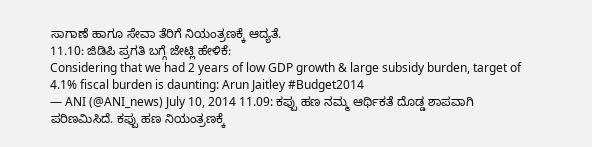ಸಾಗಾಣೆ ಹಾಗೂ ಸೇವಾ ತೆರಿಗೆ ನಿಯಂತ್ರಣಕ್ಕೆ ಆದ್ಯತೆ.
11.10: ಜಿಡಿಪಿ ಪ್ರಗತಿ ಬಗ್ಗೆ ಜೇಟ್ಲಿ ಹೇಳಿಕೆ:
Considering that we had 2 years of low GDP growth & large subsidy burden, target of 4.1% fiscal burden is daunting: Arun Jaitley #Budget2014
— ANI (@ANI_news) July 10, 2014 11.09: ಕಪ್ಪು ಹಣ ನಮ್ಮ ಆರ್ಥಿಕತೆ ದೊಡ್ಡ ಶಾಪವಾಗಿ ಪರಿಣಮಿಸಿದೆ. ಕಪ್ಪು ಹಣ ನಿಯಂತ್ರಣಕ್ಕೆ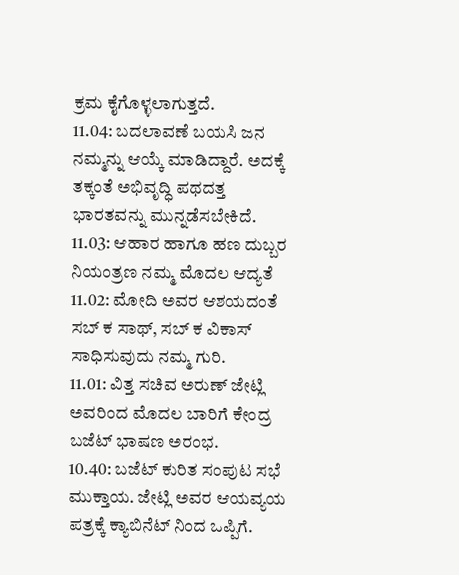ಕ್ರಮ ಕೈಗೊಳ್ಳಲಾಗುತ್ತದೆ.
11.04: ಬದಲಾವಣೆ ಬಯಸಿ ಜನ ನಮ್ಮನ್ನು ಆಯ್ಕೆ ಮಾಡಿದ್ದಾರೆ. ಅದಕ್ಕೆ ತಕ್ಕಂತೆ ಅಭಿವೃದ್ಧಿ ಪಥದತ್ತ ಭಾರತವನ್ನು ಮುನ್ನಡೆಸಬೇಕಿದೆ.
11.03: ಆಹಾರ ಹಾಗೂ ಹಣ ದುಬ್ಬರ ನಿಯಂತ್ರಣ ನಮ್ಮ ಮೊದಲ ಆದ್ಯತೆ
11.02: ಮೋದಿ ಅವರ ಆಶಯದಂತೆ ಸಬ್ ಕ ಸಾಥ್, ಸಬ್ ಕ ವಿಕಾಸ್ ಸಾಧಿಸುವುದು ನಮ್ಮ ಗುರಿ.
11.01: ವಿತ್ತ ಸಚಿವ ಅರುಣ್ ಜೇಟ್ಲಿ ಅವರಿಂದ ಮೊದಲ ಬಾರಿಗೆ ಕೇಂದ್ರ ಬಜೆಟ್ ಭಾಷಣ ಅರಂಭ.
10.40: ಬಜೆಟ್ ಕುರಿತ ಸಂಪುಟ ಸಭೆ ಮುಕ್ತಾಯ. ಜೇಟ್ಲಿ ಅವರ ಆಯವ್ಯಯ ಪತ್ರಕ್ಕೆ ಕ್ಯಾಬಿನೆಟ್ ನಿಂದ ಒಪ್ಪಿಗೆ.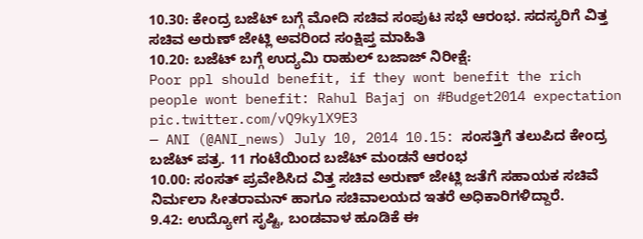10.30: ಕೇಂದ್ರ ಬಜೆಟ್ ಬಗ್ಗೆ ಮೋದಿ ಸಚಿವ ಸಂಪುಟ ಸಭೆ ಆರಂಭ. ಸದಸ್ಯರಿಗೆ ವಿತ್ತ ಸಚಿವ ಅರುಣ್ ಜೇಟ್ಲಿ ಅವರಿಂದ ಸಂಕ್ಷಿಪ್ತ ಮಾಹಿತಿ
10.20: ಬಜೆಟ್ ಬಗ್ಗೆ ಉದ್ಯಮಿ ರಾಹುಲ್ ಬಜಾಜ್ ನಿರೀಕ್ಷೆ:
Poor ppl should benefit, if they wont benefit the rich people wont benefit: Rahul Bajaj on #Budget2014 expectation pic.twitter.com/vQ9kylX9E3
— ANI (@ANI_news) July 10, 2014 10.15: ಸಂಸತ್ತಿಗೆ ತಲುಪಿದ ಕೇಂದ್ರ ಬಜೆಟ್ ಪತ್ರ. 11 ಗಂಟೆಯಿಂದ ಬಜೆಟ್ ಮಂಡನೆ ಆರಂಭ
10.00: ಸಂಸತ್ ಪ್ರವೇಶಿಸಿದ ವಿತ್ತ ಸಚಿವ ಅರುಣ್ ಜೇಟ್ಲಿ ಜತೆಗೆ ಸಹಾಯಕ ಸಚಿವೆ ನಿರ್ಮಲಾ ಸೀತರಾಮನ್ ಹಾಗೂ ಸಚಿವಾಲಯದ ಇತರೆ ಅಧಿಕಾರಿಗಳಿದ್ದಾರೆ.
9.42: ಉದ್ಯೋಗ ಸೃಷ್ಟಿ, ಬಂಡವಾಳ ಹೂಡಿಕೆ ಈ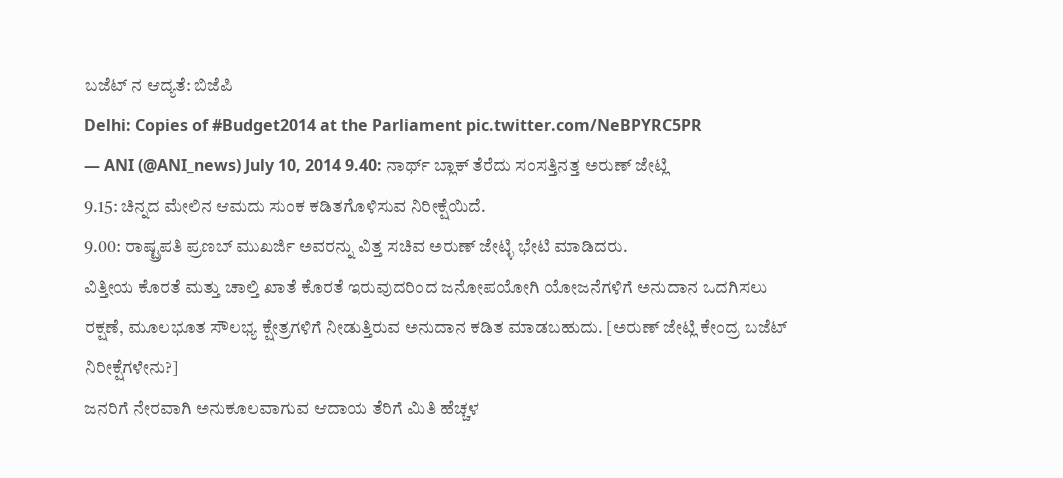ಬಜೆಟ್ ನ ಆದ್ಯತೆ: ಬಿಜೆಪಿ
Delhi: Copies of #Budget2014 at the Parliament pic.twitter.com/NeBPYRC5PR
— ANI (@ANI_news) July 10, 2014 9.40: ನಾರ್ಥ್ ಬ್ಲಾಕ್ ತೆರೆದು ಸಂಸತ್ತಿನತ್ತ ಅರುಣ್ ಜೇಟ್ಲಿ
9.15: ಚಿನ್ನದ ಮೇಲಿನ ಆಮದು ಸುಂಕ ಕಡಿತಗೊಳಿಸುವ ನಿರೀಕ್ಷೆಯಿದೆ.
9.00: ರಾಷ್ಟ್ರಪತಿ ಪ್ರಣಬ್ ಮುಖರ್ಜಿ ಅವರನ್ನು ವಿತ್ತ ಸಚಿವ ಅರುಣ್ ಜೇಟ್ಳಿ ಭೇಟಿ ಮಾಡಿದರು.
ವಿತ್ತೀಯ ಕೊರತೆ ಮತ್ತು ಚಾಲ್ತಿ ಖಾತೆ ಕೊರತೆ ಇರುವುದರಿಂದ ಜನೋಪಯೋಗಿ ಯೋಜನೆಗಳಿಗೆ ಅನುದಾನ ಒದಗಿಸಲು ರಕ್ಷಣೆ, ಮೂಲಭೂತ ಸೌಲಭ್ಯ ಕ್ಷೇತ್ರಗಳಿಗೆ ನೀಡುತ್ತಿರುವ ಅನುದಾನ ಕಡಿತ ಮಾಡಬಹುದು. [ಅರುಣ್ ಜೇಟ್ಲಿ ಕೇಂದ್ರ ಬಜೆಟ್ ನಿರೀಕ್ಷೆಗಳೇನು?]
ಜನರಿಗೆ ನೇರವಾಗಿ ಅನುಕೂಲವಾಗುವ ಆದಾಯ ತೆರಿಗೆ ಮಿತಿ ಹೆಚ್ಚಳ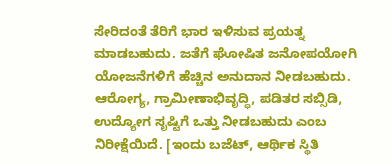ಸೇರಿದಂತೆ ತೆರಿಗೆ ಭಾರ ಇಳಿಸುವ ಪ್ರಯತ್ನ ಮಾಡಬಹುದು. ಜತೆಗೆ ಘೋಷಿತ ಜನೋಪಯೋಗಿ ಯೋಜನೆಗಳಿಗೆ ಹೆಚ್ಚಿನ ಅನುದಾನ ನೀಡಬಹುದು. ಆರೋಗ್ಯ, ಗ್ರಾಮೀಣಾಭಿವೃದ್ಧಿ, ಪಡಿತರ ಸಬ್ಸಿಡಿ, ಉದ್ಯೋಗ ಸೃಷ್ಟಿಗೆ ಒತ್ತು ನೀಡಬಹುದು ಎಂಬ ನಿರೀಕ್ಷೆಯಿದೆ. [ಇಂದು ಬಜೆಟ್, ಆರ್ಥಿಕ ಸ್ಥಿತಿ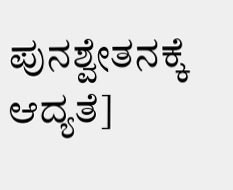ಪುನಶ್ವೇತನಕ್ಕೆ ಆದ್ಯತೆ]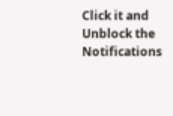Click it and Unblock the Notifications